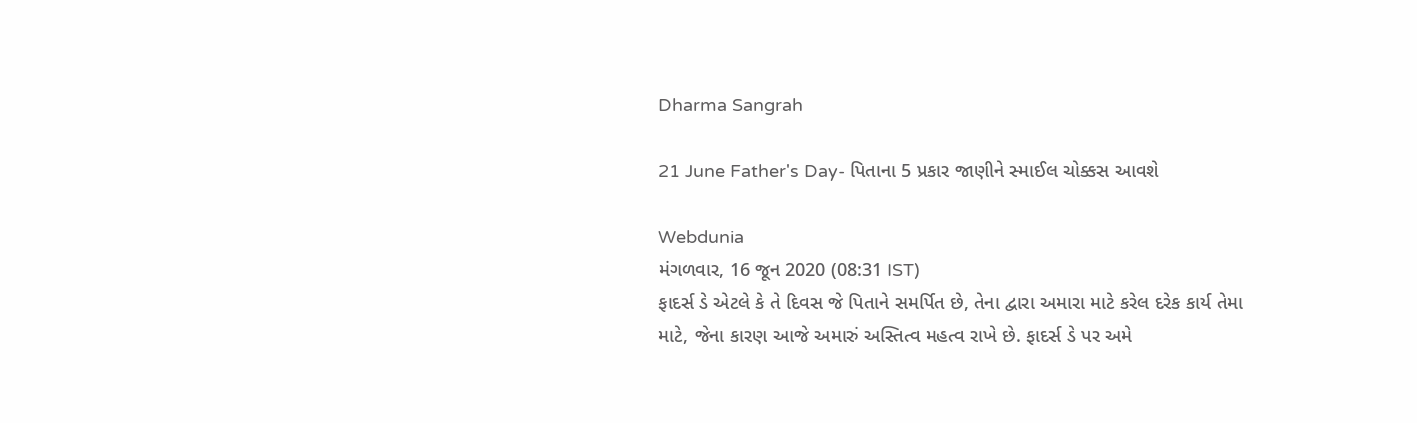Dharma Sangrah

21 June Father's Day- પિતાના 5 પ્રકાર જાણીને સ્માઈલ ચોક્કસ આવશે

Webdunia
મંગળવાર, 16 જૂન 2020 (08:31 IST)
ફાદર્સ ડે એટલે કે તે દિવસ જે પિતાને સમર્પિત છે, તેના દ્વારા અમારા માટે કરેલ દરેક કાર્ય તેમા માટે, જેના કારણ આજે અમારું અસ્તિત્વ મહત્વ રાખે છે. ફાદર્સ ડે પર અમે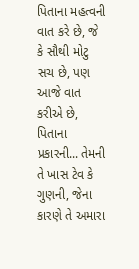પિતાના મહત્વની વાત કરે છે, જે કે સૌથી મોટુ સચ છે, પણ આજે વાત કરીએ છે, પિતાના પ્રકારની... તેમની તે ખાસ ટેવ કે ગુણની, જેના કારણે તે અમારા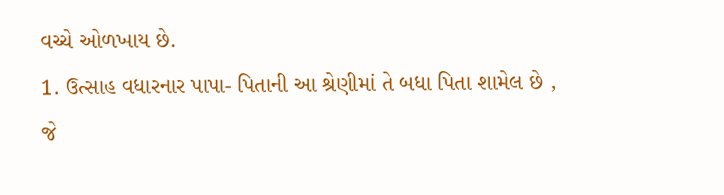વચ્ચે ઓળખાય છે.
1. ઉત્સાહ વધારનાર પાપા- પિતાની આ શ્રેણીમાં તે બધા પિતા શામેલ છે , જે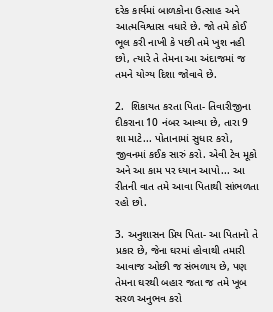દરેક કાર્યમાં બાળકોના ઉત્સાહ અને આત્મવિશ્વાસ વધારે છે. જો તમે કોઈ ભૂલ કરી નાખી કે પછી તમે ખુશ નહી છો, ત્યારે તે તેમના આ અંદાજમાં જ તમને યોગ્ય દિશા જોવાવે છે.

2.  શિકાયત કરતા પિતા- તિવારીજીના દીકરાના 10 નંબર આવ્યા છે, તારા 9 શા માટે... પોતાનામાં સુધાર કરો, જીવનમાં કઈક સારું કરો. એવી ટેવ મૂકો અને આ કામ પર ધ્યાન આપો... આ રીતની વાત તમે આવા પિતાથી સાંભળતા રહો છો.

3. અનુશાસન પ્રિય પિતા- આ પિતાનો તે પ્રકાર છે, જેના ઘરમાં હોવાથી તમારી આવાજ ઓછી જ સંભળાય છે, પણ તેમના ઘરથી બહાર જતા જ તમે ખૂબ સરળ અનુભવ કરો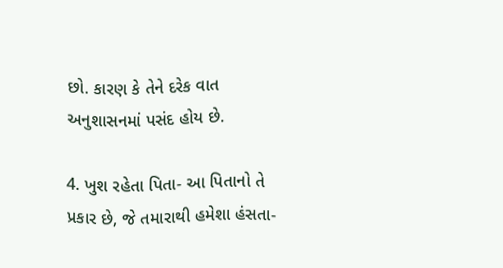છો. કારણ કે તેને દરેક વાત અનુશાસનમાં પસંદ હોય છે.

4. ખુશ રહેતા પિતા- આ પિતાનો તે પ્રકાર છે, જે તમારાથી હમેશા હંસતા-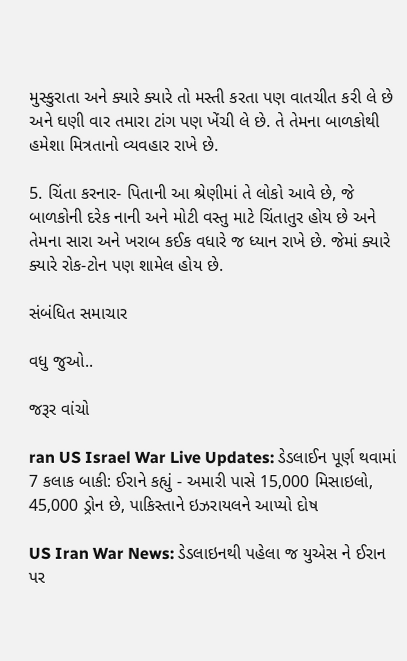મુસ્કુરાતા અને ક્યારે ક્યારે તો મસ્તી કરતા પણ વાતચીત કરી લે છે અને ઘણી વાર તમારા ટાંગ પણ ખેંચી લે છે. તે તેમના બાળકોથી હમેશા મિત્રતાનો વ્યવહાર રાખે છે.

5. ચિંતા કરનાર- પિતાની આ શ્રેણીમાં તે લોકો આવે છે, જે બાળકોની દરેક નાની અને મોટી વસ્તુ માટે ચિંતાતુર હોય છે અને તેમના સારા અને ખરાબ કઈક વધારે જ ધ્યાન રાખે છે. જેમાં ક્યારે ક્યારે રોક-ટોન પણ શામેલ હોય છે.

સંબંધિત સમાચાર

વધુ જુઓ..

જરૂર વાંચો

ran US Israel War Live Updates: ડેડલાઈન પૂર્ણ થવામાં 7 કલાક બાકી: ઈરાને કહ્યું - અમારી પાસે 15,000 મિસાઇલો, 45,000 ડ્રોન છે, પાકિસ્તાને ઇઝરાયલને આપ્યો દોષ

US Iran War News: ડેડલાઇનથી પહેલા જ યુએસ ને ઈરાન પર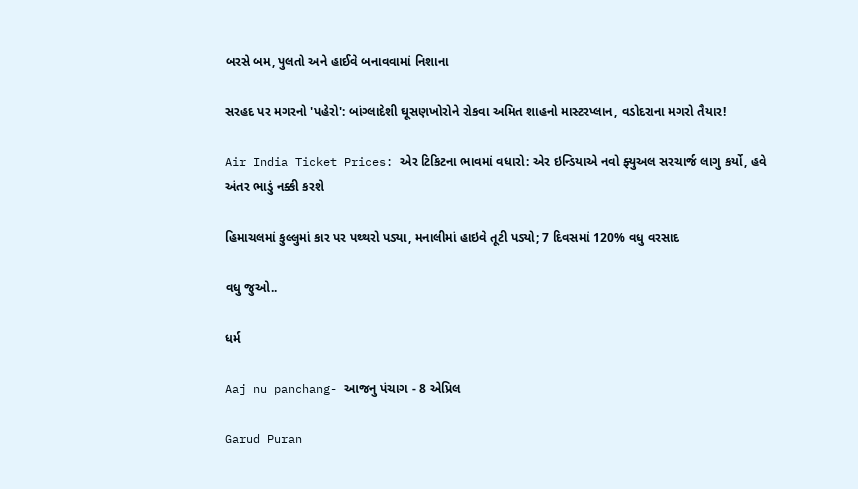બરસે બમ, પુલતો અને હાઈવે બનાવવામાં નિશાના

સરહદ પર મગરનો 'પહેરો': બાંગ્લાદેશી ઘૂસણખોરોને રોકવા અમિત શાહનો માસ્ટરપ્લાન, વડોદરાના મગરો તૈયાર!

Air India Ticket Prices: એર ટિકિટના ભાવમાં વધારો: એર ઇન્ડિયાએ નવો ફ્યુઅલ સરચાર્જ લાગુ કર્યો, હવે અંતર ભાડું નક્કી કરશે

હિમાચલમાં કુલ્લુમાં કાર પર પથ્થરો પડ્યા, મનાલીમાં હાઇવે તૂટી પડ્યો; 7 દિવસમાં 120% વધુ વરસાદ

વધુ જુઓ..

ધર્મ

Aaj nu panchang- આજનુ પંચાગ - 8 એપ્રિલ

Garud Puran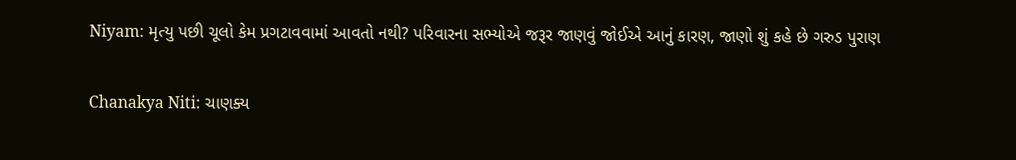Niyam: મૃત્યુ પછી ચૂલો કેમ પ્રગટાવવામાં આવતો નથી? પરિવારના સભ્યોએ જરૂર જાણવું જોઈએ આનું કારણ, જાણો શું કહે છે ગરુડ પુરાણ

Chanakya Niti: ચાણક્ય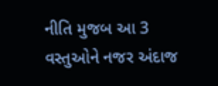નીતિ મુજબ આ 3 વસ્તુઓને નજર અંદાજ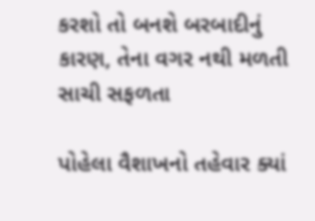કરશો તો બનશે બરબાદીનું કારણ, તેના વગર નથી મળતી સાચી સફળતા

પોહેલા વૈશાખનો તહેવાર ક્યાં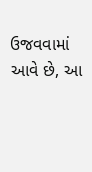ઉજવવામાં આવે છે, આ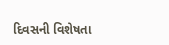દિવસની વિશેષતા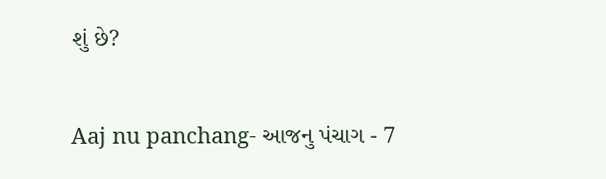શું છે?

Aaj nu panchang- આજનુ પંચાગ - 7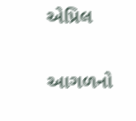એપ્રિલ

આગળનો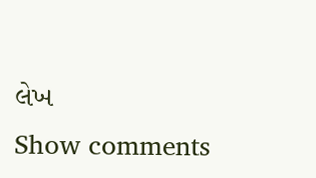લેખ
Show comments